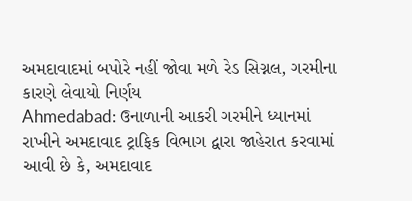અમદાવાદમાં બપોરે નહીં જોવા મળે રેડ સિગ્નલ, ગરમીના કારણે લેવાયો નિર્ણય
Ahmedabad: ઉનાળાની આકરી ગરમીને ધ્યાનમાં રાખીને અમદાવાદ ટ્રાફિક વિભાગ દ્વારા જાહેરાત કરવામાં આવી છે કે, અમદાવાદ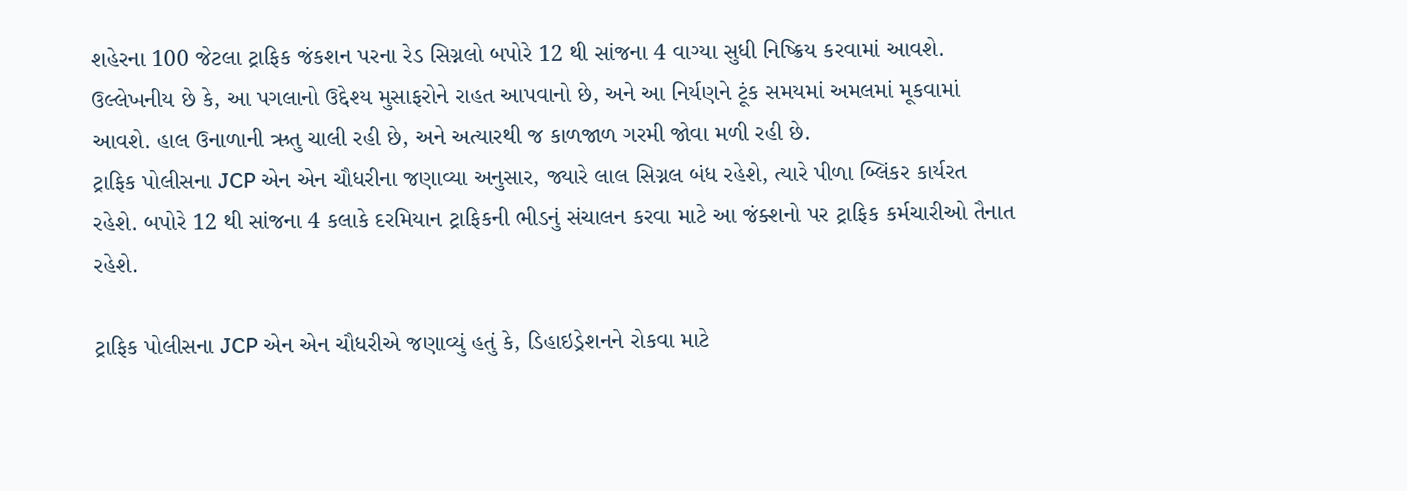શહેરના 100 જેટલા ટ્રાફિક જંકશન પરના રેડ સિગ્નલો બપોરે 12 થી સાંજના 4 વાગ્યા સુધી નિષ્ક્રિય કરવામાં આવશે.
ઉલ્લેખનીય છે કે, આ પગલાનો ઉદ્દેશ્ય મુસાફરોને રાહત આપવાનો છે, અને આ નિર્યણને ટૂંક સમયમાં અમલમાં મૂકવામાં આવશે. હાલ ઉનાળાની ઋતુ ચાલી રહી છે, અને અત્યારથી જ કાળજાળ ગરમી જોવા મળી રહી છે.
ટ્રાફિક પોલીસના JCP એન એન ચૌધરીના જણાવ્યા અનુસાર, જ્યારે લાલ સિગ્નલ બંધ રહેશે, ત્યારે પીળા બ્લિંકર કાર્યરત રહેશે. બપોરે 12 થી સાંજના 4 કલાકે દરમિયાન ટ્રાફિકની ભીડનું સંચાલન કરવા માટે આ જંક્શનો પર ટ્રાફિક કર્મચારીઓ તૈનાત રહેશે.

ટ્રાફિક પોલીસના JCP એન એન ચૌધરીએ જણાવ્યું હતું કે, ડિહાઇડ્રેશનને રોકવા માટે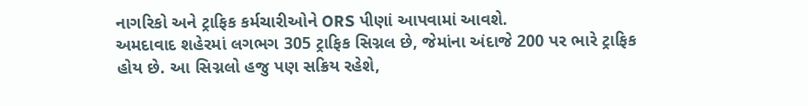નાગરિકો અને ટ્રાફિક કર્મચારીઓને ORS પીણાં આપવામાં આવશે.
અમદાવાદ શહેરમાં લગભગ 305 ટ્રાફિક સિગ્નલ છે, જેમાંના અંદાજે 200 પર ભારે ટ્રાફિક હોય છે. આ સિગ્નલો હજુ પણ સક્રિય રહેશે,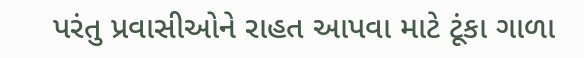પરંતુ પ્રવાસીઓને રાહત આપવા માટે ટૂંકા ગાળા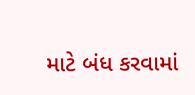માટે બંધ કરવામાં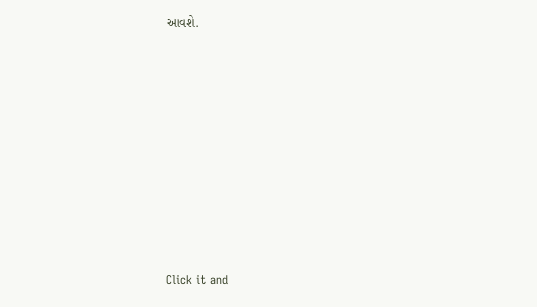આવશે.












Click it and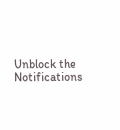Unblock the Notifications